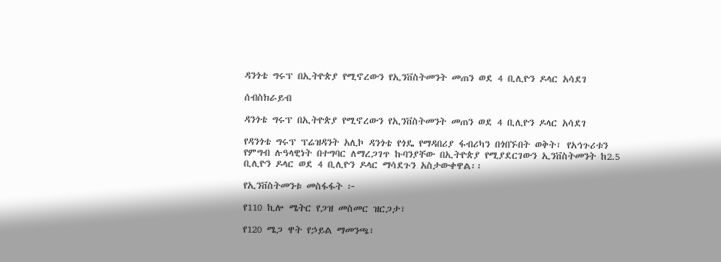ዳንጎቴ ግሩፕ በኢትዮጵያ የሚኖረውን የኢንቨስትመንት መጠን ወደ 4 ቢሊዮን ዶላር አሳደገ

ሰብስክራይብ

ዳንጎቴ ግሩፕ በኢትዮጵያ የሚኖረውን የኢንቨስትመንት መጠን ወደ 4 ቢሊዮን ዶላር አሳደገ

የዳንጎቴ ግሩፕ ፕሬዝዳንት አሊኮ ዳንጎቴ የጎዴ የማዳበሪያ ፋብሪካን በጎበኙበት ወቅት፣ የአኅጉሪቱን የምግብ ሉዓላዊነት በተግባር ለማረጋገጥ ኩባንያቸው በኢትዮጵያ የሚያደርገውን ኢንቨስትመንት ከ2.5 ቢሊዮን ዶላር ወደ 4 ቢሊዮን ዶላር ማሳደጉን አስታውቀዋል፡፡

የኢንቨስትመንቱ መስፋፋት ፦

የ110 ኪሎ ሜትር የጋዝ መስመር ዝርጋታ፣

የ120 ሜጋ ዋት የኃይል ማመንጫ፣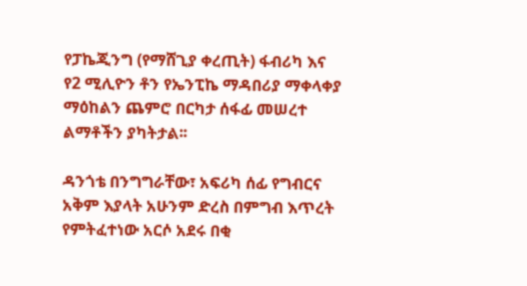የፓኬጂንግ (የማሸጊያ ቀረጢት) ፋብሪካ እና የ2 ሚሊዮን ቶን የኤንፒኬ ማዳበሪያ ማቀላቀያ ማዕከልን ጨምሮ በርካታ ሰፋፊ መሠረተ ልማቶችን ያካትታል፡፡

ዳንጎቴ በንግግራቸው፣ አፍሪካ ሰፊ የግብርና አቅም እያላት አሁንም ድረስ በምግብ እጥረት የምትፈተነው አርሶ አደሩ በቂ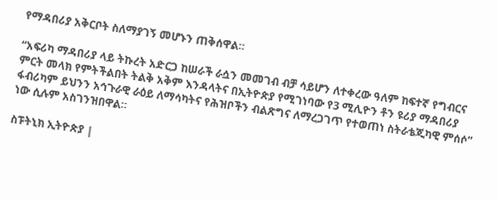የማዳበሪያ አቅርቦት ስለማያገኝ መሆኑን ጠቅሰዋል።

“አፍሪካ ማዳበሪያ ላይ ትኩረት አድርጋ ከሠራች ራሷን መመገብ ብቻ ሳይሆን ለተቀረው ዓለም ከፍተኛ የግብርና ምርት መላክ የምትችልበት ትልቅ አቅም እንዳላትና በኢትዮጵያ የሚገነባው የ3 ሚሊዮን ቶን ዩሪያ ማዳበሪያ ፋብሪካም ይህንን አኅጉራዊ ራዕይ ለማሳካትና የሕዝቦችን ብልጽግና ለማረጋገጥ የተወጠነ ስትራቴጂካዊ ምሰሶ” ነው ሲሉም አስገንዝበዋል።

ስፑትኒክ ኢትዮጵያ |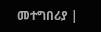መተግበሪያ |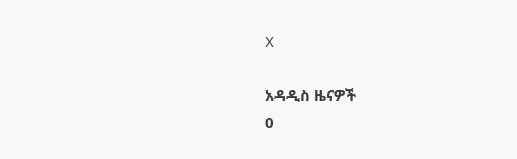X

አዳዲስ ዜናዎች
0